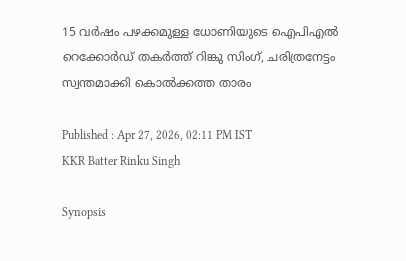15 വർഷം പഴക്കമുള്ള ധോണിയുടെ ഐപിഎല്‍ റെക്കോർഡ് തകർത്ത് റിങ്കു സിംഗ്, ചരിത്രനേട്ടം സ്വന്തമാക്കി കൊല്‍ക്കത്ത താരം

Published : Apr 27, 2026, 02:11 PM IST
KKR Batter Rinku Singh

Synopsis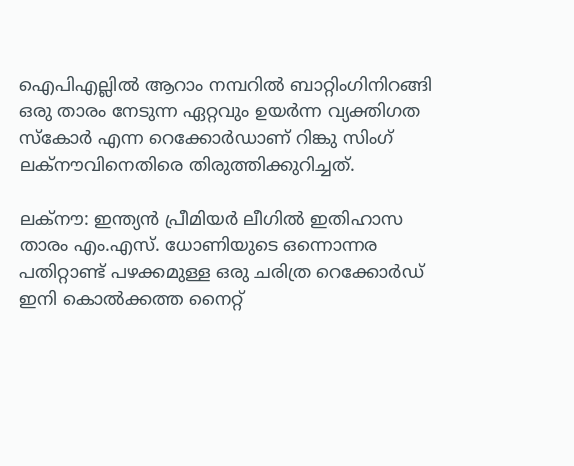ഐപിഎല്ലിൽ ആറാം നമ്പറിൽ ബാറ്റിംഗിനിറങ്ങി ഒരു താരം നേടുന്ന ഏറ്റവും ഉയർന്ന വ്യക്തിഗത സ്കോർ എന്ന റെക്കോർഡാണ് റിങ്കു സിംഗ് ലക്നൗവിനെതിരെ തിരുത്തിക്കുറിച്ചത്.

ലക്നൗ: ഇന്ത്യൻ പ്രീമിയർ ലീഗിൽ ഇതിഹാസ താരം എം.എസ്. ധോണിയുടെ ഒന്നൊന്നര പതിറ്റാണ്ട് പഴക്കമുള്ള ഒരു ചരിത്ര റെക്കോർഡ് ഇനി കൊൽക്കത്ത നൈറ്റ്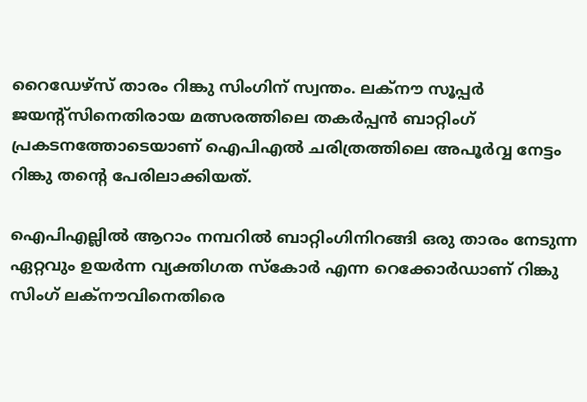റൈഡേഴ്‌സ് താരം റിങ്കു സിംഗിന് സ്വന്തം. ലക്നൗ സൂപ്പർ ജയന്‍റ്സിനെതിരായ മത്സരത്തിലെ തകർപ്പൻ ബാറ്റിംഗ് പ്രകടനത്തോടെയാണ് ഐപിഎൽ ചരിത്രത്തിലെ അപൂർവ്വ നേട്ടം റിങ്കു തന്‍റെ പേരിലാക്കിയത്.

ഐപിഎല്ലിൽ ആറാം നമ്പറിൽ ബാറ്റിംഗിനിറങ്ങി ഒരു താരം നേടുന്ന ഏറ്റവും ഉയർന്ന വ്യക്തിഗത സ്കോർ എന്ന റെക്കോർഡാണ് റിങ്കു സിംഗ് ലക്നൗവിനെതിരെ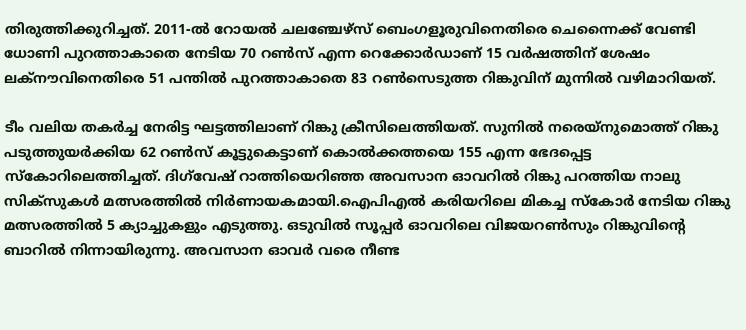തിരുത്തിക്കുറിച്ചത്. 2011-ൽ റോയൽ ചലഞ്ചേഴ്സ് ബെംഗളൂരുവിനെതിരെ ചെന്നൈക്ക് വേണ്ടി ധോണി പുറത്താകാതെ നേടിയ 70 റൺസ് എന്ന റെക്കോർഡാണ് 15 വർഷത്തിന് ശേഷം ലക്നൗവിനെതിരെ 51 പന്തിൽ പുറത്താകാതെ 83 റൺസെടുത്ത റിങ്കുവിന് മുന്നിൽ വഴിമാറിയത്.

ടീം വലിയ തകർച്ച നേരിട്ട ഘട്ടത്തിലാണ് റിങ്കു ക്രീസിലെത്തിയത്. സുനിൽ നരെയ്നുമൊത്ത് റിങ്കു പടുത്തുയര്‍ക്കിയ 62 റണ്‍സ് കൂട്ടുകെട്ടാണ് കൊൽക്കത്തയെ 155 എന്ന ഭേദപ്പെട്ട സ്കോറിലെത്തിച്ചത്. ദിഗ്‌വേഷ് റാത്തിയെറിഞ്ഞ അവസാന ഓവറില്‍ റിങ്കു പറത്തിയ നാലു സിക്സുകൾ മത്സരത്തില്‍ നിര്‍ണായകമായി.ഐപിഎല്‍ കരിയറിലെ മികച്ച സ്കോർ നേടിയ റിങ്കു മത്സരത്തിൽ 5 ക്യാച്ചുകളും എടുത്തു. ഒടുവിൽ സൂപ്പർ ഓവറിലെ വിജയറൺസും റിങ്കുവിന്‍റെ ബാറിൽ നിന്നായിരുന്നു. അവസാന ഓവർ വരെ നീണ്ട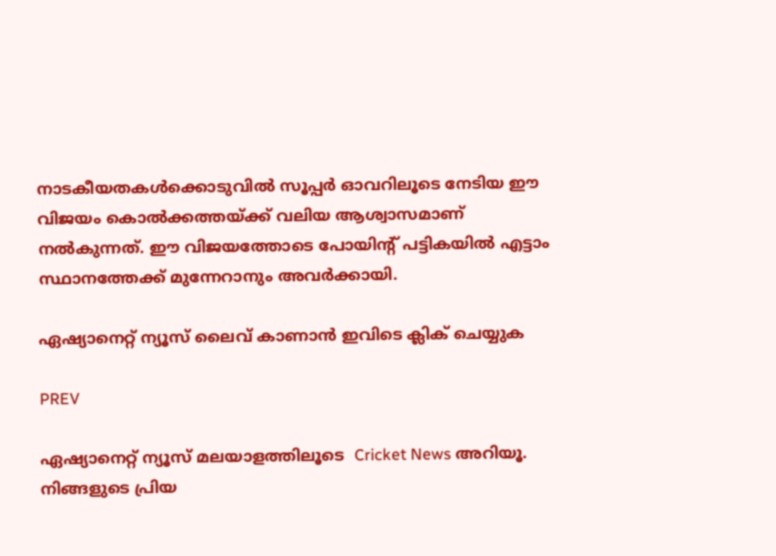നാടകീയതകൾക്കൊടുവിൽ സൂപ്പർ ഓവറിലൂടെ നേടിയ ഈ വിജയം കൊൽക്കത്തയ്ക്ക് വലിയ ആശ്വാസമാണ് നൽകുന്നത്. ഈ വിജയത്തോടെ പോയിന്‍റ് പട്ടികയിൽ എട്ടാം സ്ഥാനത്തേക്ക് മുന്നേറാനും അവർക്കായി.

ഏഷ്യാനെറ്റ് ന്യൂസ് ലൈവ് കാണാന്‍ ഇവിടെ ക്ലിക് ചെയ്യുക

PREV

ഏഷ്യാനെറ്റ് ന്യൂസ് മലയാളത്തിലൂടെ  Cricket News അറിയൂ.  നിങ്ങളുടെ പ്രിയ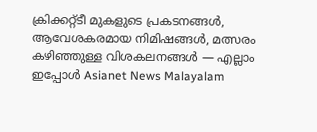ക്രിക്കറ്റ്ടീ മുകളുടെ പ്രകടനങ്ങൾ, ആവേശകരമായ നിമിഷങ്ങൾ, മത്സരം കഴിഞ്ഞുള്ള വിശകലനങ്ങൾ — എല്ലാം ഇപ്പോൾ Asianet News Malayalam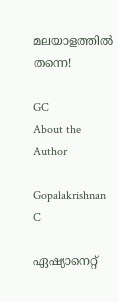മലയാളത്തിൽ തന്നെ!

GC
About the Author

Gopalakrishnan C

ഏഷ്യാനെറ്റ്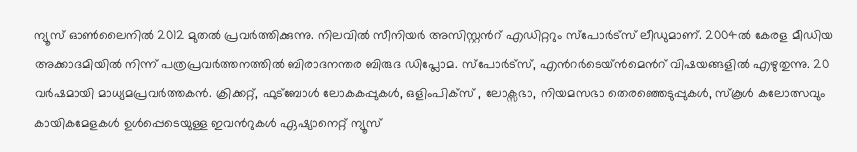ന്യൂസ് ഓണ്‍ലൈനില്‍ 2012 മുതല്‍ പ്രവര്‍ത്തിക്കുന്നു. നിലവില്‍ സീനിയര്‍ അസിസ്റ്റന്‍റ് എഡിറ്ററും സ്പോർട്സ് ലീഡുമാണ്. 2004ൽ കേരള മീഡിയ അക്കാദമിയില്‍ നിന്ന് പത്രപ്രവര്‍ത്തനത്തില്‍ ബിരാദനന്തര ബിരുദ ഡിപ്ലോമ. സ്പോര്‍ട്സ്, എന്‍റര്‍ടെയ്ൻമെന്‍റ് വിഷയങ്ങളില്‍ എഴുതുന്നു. 20 വര്‍ഷമായി മാധ്യമപ്രവര്‍ത്തകൻ. ക്രിക്കറ്റ്, ഫുട്ബോള്‍ ലോകകപ്പുകൾ, ഒളിംപിക്സ് , ലോക്സഭാ, നിയമസഭാ തെരഞ്ഞെടുപ്പുകള്‍, സ്കൂള്‍ കലോത്സവും കായികമേളകള്‍ ഉള്‍പ്പെടെയുള്ള ഇവന്‍റുകള്‍ ഏഷ്യാനെറ്റ് ന്യൂസ്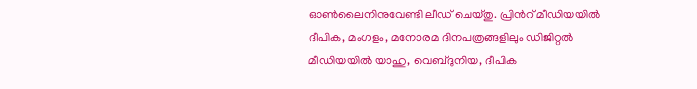ഓണ്‍ലൈനിനുവേണ്ടി ലീഡ് ചെയ്തു. പ്രിന്‍റ് മീഡിയയില്‍ ദീപിക, മംഗളം, മനോരമ ദിനപത്രങ്ങളിലും ഡിജിറ്റൽ മീഡിയയില്‍ യാഹു, വെബ്ദുനിയ, ദീപിക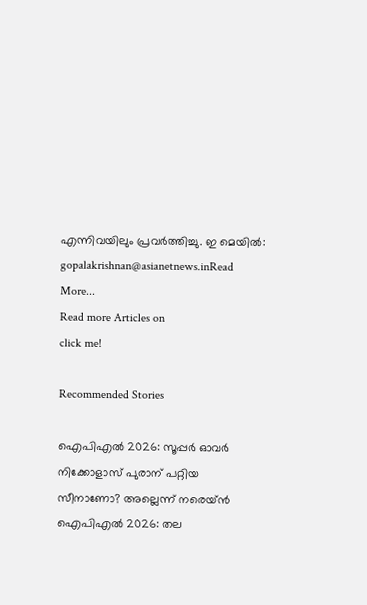എന്നിവയിലും പ്രവര്‍ത്തിച്ചു. ഇ മെയില്‍: gopalakrishnan@asianetnews.inRead More...
Read more Articles on
click me!

Recommended Stories

ഐപിഎല്‍ 2026: സൂപ്പ‍ര്‍ ഓവര്‍ നിക്കോളാസ് പുരാന് പറ്റിയ സീനാണോ? അല്ലെന്ന് നരെയ്‌ൻ
ഐപിഎല്‍ 2026: തല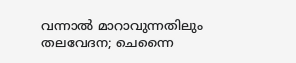വന്നാല്‍ മാറാവുന്നതിലും തലവേദന; ചെന്നൈ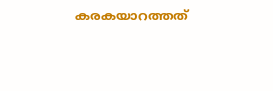കരകയാറത്തത്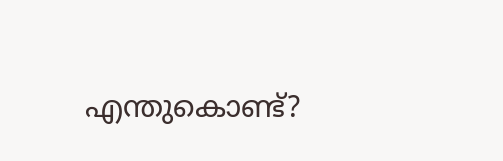എന്തുകൊണ്ട്?